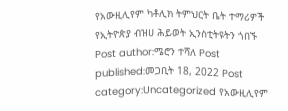የአውዚሊየም ካቶሊክ ትምህርት ቤት ተማሪዎች የኢትዮጵያ ብዝሀ ሕይወት ኢንስቲትዩትን ጎበኙ Post author:ሜሮን ተሻለ Post published:መጋቢት 18, 2022 Post category:Uncategorized የአውዚሊየም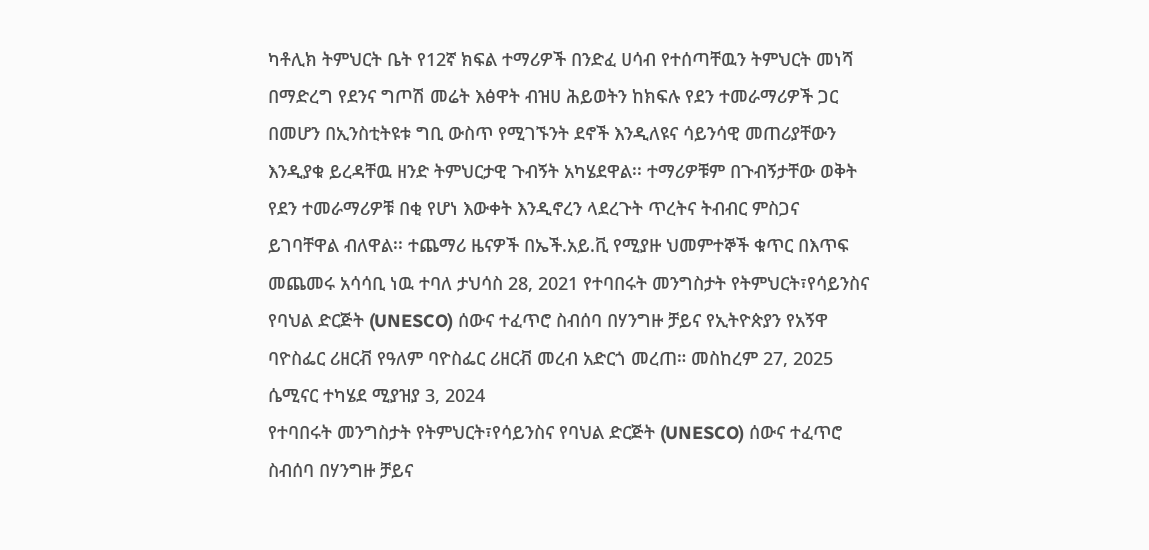ካቶሊክ ትምህርት ቤት የ12ኛ ክፍል ተማሪዎች በንድፈ ሀሳብ የተሰጣቸዉን ትምህርት መነሻ በማድረግ የደንና ግጦሽ መሬት እፅዋት ብዝሀ ሕይወትን ከክፍሉ የደን ተመራማሪዎች ጋር በመሆን በኢንስቲትዩቱ ግቢ ውስጥ የሚገኙንት ደኖች እንዲለዩና ሳይንሳዊ መጠሪያቸውን እንዲያቁ ይረዳቸዉ ዘንድ ትምህርታዊ ጉብኝት አካሄደዋል፡፡ ተማሪዎቹም በጉብኝታቸው ወቅት የደን ተመራማሪዎቹ በቂ የሆነ እውቀት እንዲኖረን ላደረጉት ጥረትና ትብብር ምስጋና ይገባቸዋል ብለዋል፡፡ ተጨማሪ ዜናዎች በኤች.አይ.ቪ የሚያዙ ህመምተኞች ቁጥር በእጥፍ መጨመሩ አሳሳቢ ነዉ ተባለ ታህሳስ 28, 2021 የተባበሩት መንግስታት የትምህርት፣የሳይንስና የባህል ድርጅት (UNESCO) ሰውና ተፈጥሮ ስብሰባ በሃንግዙ ቻይና የኢትዮጵያን የአኝዋ ባዮስፌር ሪዘርቭ የዓለም ባዮስፌር ሪዘርቭ መረብ አድርጎ መረጠ። መስከረም 27, 2025 ሴሚናር ተካሄደ ሚያዝያ 3, 2024
የተባበሩት መንግስታት የትምህርት፣የሳይንስና የባህል ድርጅት (UNESCO) ሰውና ተፈጥሮ ስብሰባ በሃንግዙ ቻይና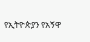የኢትዮጵያን የአኝዋ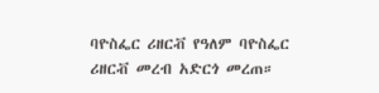ባዮስፌር ሪዘርቭ የዓለም ባዮስፌር ሪዘርቭ መረብ አድርጎ መረጠ።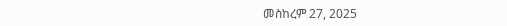መስከረም 27, 2025